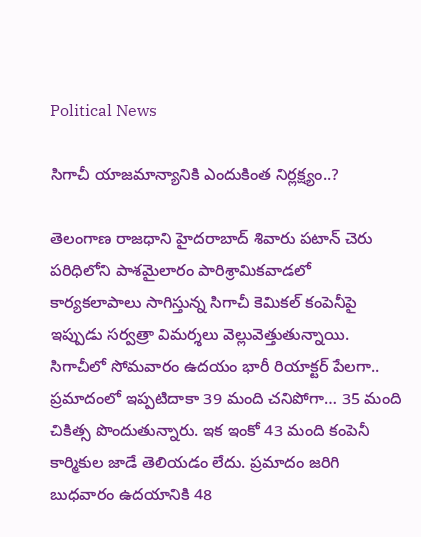Political News

సిగాచీ యాజమాన్యానికి ఎందుకింత నిర్లక్ష్యం..?

తెలంగాణ రాజధాని హైదరాబాద్ శివారు పటాన్ చెరు పరిధిలోని పాశమైలారం పారిశ్రామికవాడలో కార్యకలాపాలు సాగిస్తున్న సిగాచీ కెమికల్ కంపెనీపై ఇప్పుడు సర్వత్రా విమర్శలు వెల్లువెత్తుతున్నాయి. సిగాచీలో సోమవారం ఉదయం భారీ రియాక్టర్ పేలగా.. ప్రమాదంలో ఇప్పటిదాకా 39 మంది చనిపోగా… 35 మంది చికిత్స పొందుతున్నారు. ఇక ఇంకో 43 మంది కంపెనీ కార్మికుల జాడే తెలియడం లేదు. ప్రమాదం జరిగి బుధవారం ఉదయానికి 48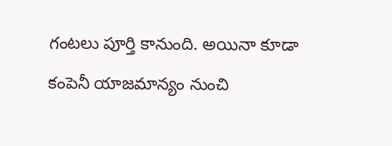గంటలు పూర్తి కానుంది. అయినా కూడా కంపెనీ యాజమాన్యం నుంచి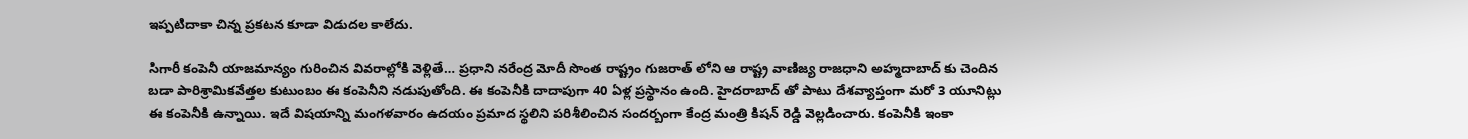ఇప్పటిదాకా చిన్న ప్రకటన కూడా విడుదల కాలేదు.

సిగారీ కంపెనీ యాజమాన్యం గురించిన వివరాల్లోకి వెళ్లితే… ప్రధాని నరేంద్ర మోదీ సొంత రాష్ట్రం గుజరాత్ లోని ఆ రాష్ట్ర వాణిజ్య రాజధాని అహ్మదాబాద్ కు చెందిన బడా పారిశ్రామికవేత్తల కుటుంబం ఈ కంపెనీని నడుపుతోంది. ఈ కంపెనీకి దాదాపుగా 40 ఏళ్ల ప్రస్థానం ఉంది. హైదరాబాద్ తో పాటు దేశవ్యాప్తంగా మరో 3 యూనిట్లు ఈ కంపెనీకి ఉన్నాయి. ఇదే విషయాన్ని మంగళవారం ఉదయం ప్రమాద స్థలిని పరిశీలించిన సందర్బంగా కేంద్ర మంత్రి కిషన్ రెడ్డి వెల్లడించారు. కంపెనీకి ఇంకా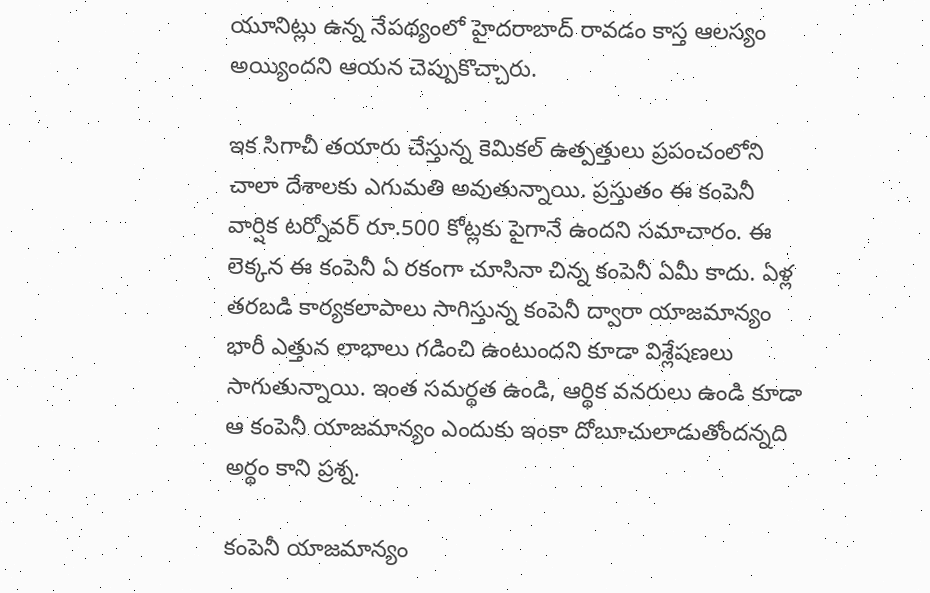యూనిట్లు ఉన్న నేపథ్యంలో హైదరాబాద్ రావడం కాస్త ఆలస్యం అయ్యిందని ఆయన చెప్పుకొచ్చారు.

ఇక సిగాచీ తయారు చేస్తున్న కెమికల్ ఉత్పత్తులు ప్రపంచంలోని చాలా దేశాలకు ఎగుమతి అవుతున్నాయి. ప్రస్తుతం ఈ కంపెనీ వార్షిక టర్నోవర్ రూ.500 కోట్లకు పైగానే ఉందని సమాచారం. ఈ లెక్కన ఈ కంపెనీ ఏ రకంగా చూసినా చిన్న కంపెనీ ఏమీ కాదు. ఏళ్ల తరబడి కార్యకలాపాలు సాగిస్తున్న కంపెనీ ద్వారా యాజమాన్యం భారీ ఎత్తున లాభాలు గడించి ఉంటుందని కూడా విశ్లేషణలు సాగుతున్నాయి. ఇంత సమర్థత ఉండి, ఆర్థిక వనరులు ఉండి కూడా ఆ కంపెనీ యాజమాన్యం ఎందుకు ఇంకా దోబూచులాడుతోందన్నది అర్థం కాని ప్రశ్న.

కంపెనీ యాజమాన్యం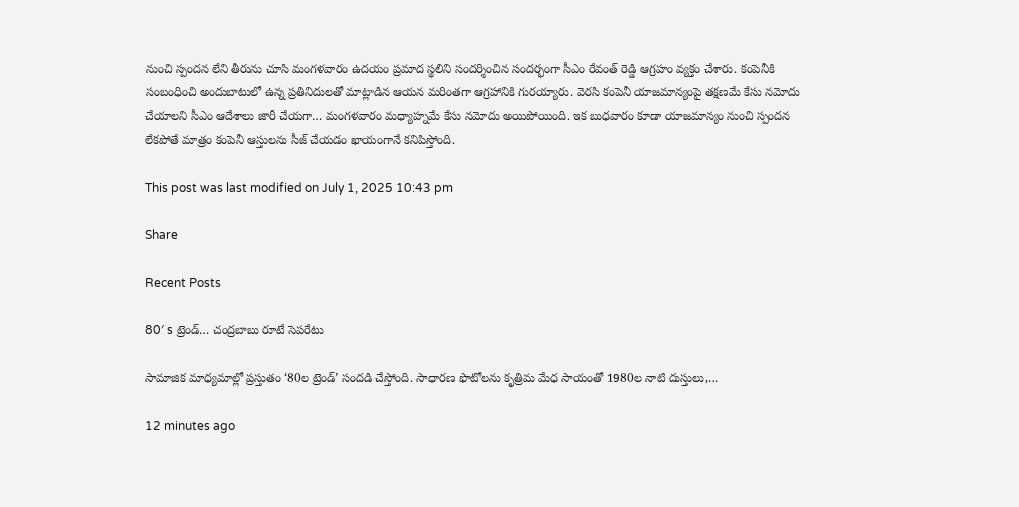నుంచి స్పందన లేని తీరును చూసి మంగళవారం ఉదయం ప్రమాద స్థలిని సందర్శించిన సందర్భంగా సీఎం రేవంత్ రెడ్డి ఆగ్రహం వ్యక్తం చేశారు. కంపెనీకి సంబంధించి అందుబాటులో ఉన్న ప్రతినిదులతో మాట్లాడిన ఆయన మరింతగా ఆగ్రహానికి గురయ్యారు. వెరసి కంపెనీ యాజమాన్యంపై తక్షణమే కేసు నమోదు చేయాలని సీఎం ఆదేశాలు జారీ చేయగా… మంగళవారం మధ్యాహ్నమే కేసు నమోదు అయిపోయింది. ఇక బుధవారం కూడా యాజమాన్యం నుంచి స్పందన లేకపోతే మాత్రం కంపెనీ ఆస్తులను సీజ్ చేయడం ఖాయంగానే కనిపిస్తోంది.

This post was last modified on July 1, 2025 10:43 pm

Share

Recent Posts

80′ s ట్రెండ్… చంద్రబాబు రూటే సెపరేటు

సామాజిక మాధ్యమాల్లో ప్రస్తుతం ‘80ల ట్రెండ్‌’ సందడి చేస్తోంది. సాధారణ ఫొటోలను కృత్రిమ మేధ సాయంతో 1980ల నాటి దుస్తులు,…

12 minutes ago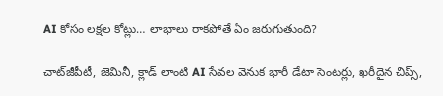AI కోసం లక్షల కోట్లు… లాభాలు రాకపోతే ఏం జరుగుతుంది?

చాట్‌జీపీటీ, జెమినీ, క్లాడ్ లాంటి AI సేవల వెనుక భారీ డేటా సెంటర్లు, ఖరీదైన చిప్స్,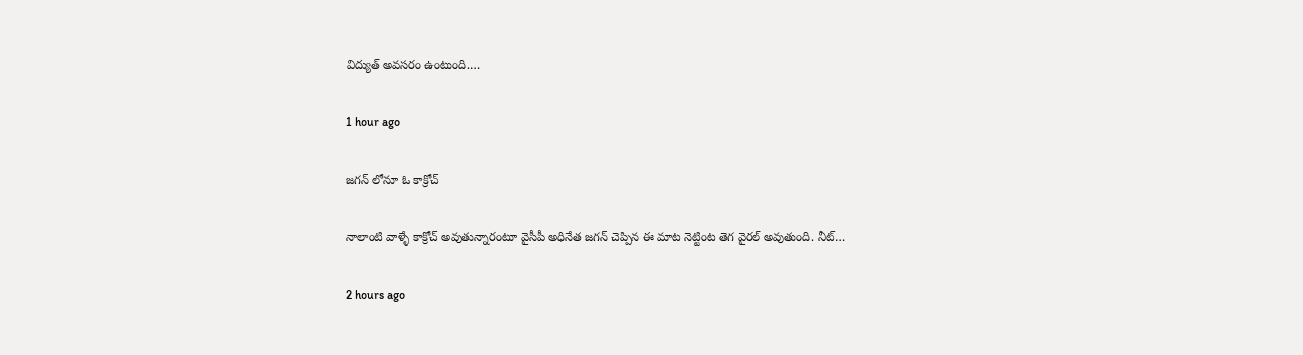విద్యుత్ అవసరం ఉంటుంది.…

1 hour ago

జగన్ లోనూ ఓ కాక్రోచ్

నాలాంటి వాళ్ళే కాక్రోచ్ అవుతున్నారంటూ వైసీపీ అధినేత జగన్ చెప్పిన ఈ మాట నెట్టింట తెగ వైరల్ అవుతుంది. నీట్…

2 hours ago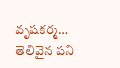వృషకర్మ… తెలివైన పని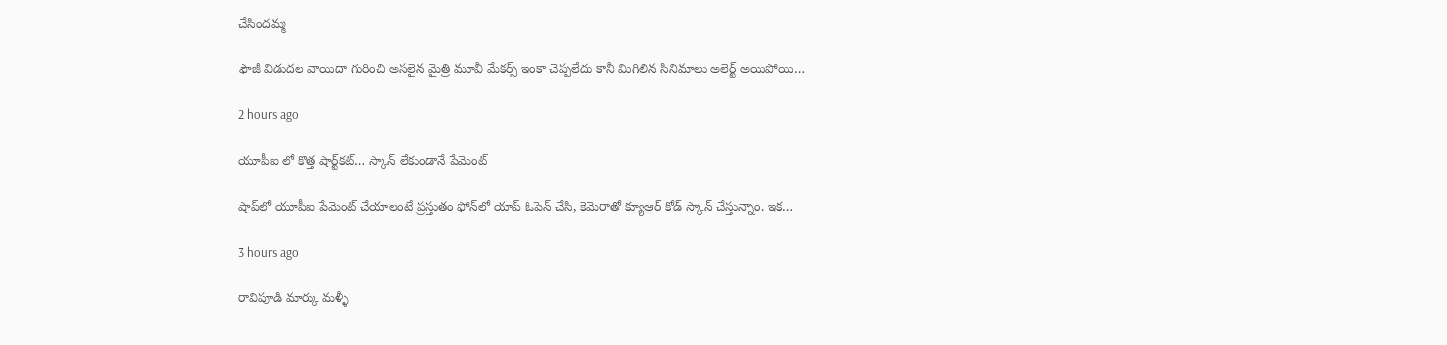చేసిందమ్మ

ఫౌజీ విడుదల వాయిదా గురించి అసలైన మైత్రి మూవీ మేకర్స్ ఇంకా చెప్పలేదు కానీ మిగిలిన సినిమాలు అలెర్ట్ అయిపోయి…

2 hours ago

యూపీఐ లో కొత్త షార్ట్‌కట్… స్కాన్ లేకుండానే పేమెంట్

షాప్‌లో యూపీఐ పేమెంట్ చేయాలంటే ప్రస్తుతం ఫోన్‌లో యాప్ ఓపెన్ చేసి, కెమెరాతో క్యూఆర్ కోడ్ స్కాన్ చేస్తున్నాం. ఇక…

3 hours ago

రావిపూడి మార్కు మళ్ళీ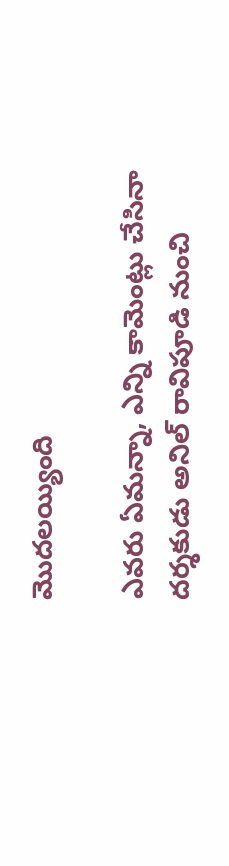మొదలయ్యింది

ఎవరు ఏమన్నా, ఎన్ని కామెంట్లు చేసినా దర్శకుడు అనిల్ రావిపూడి నుంచి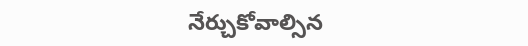నేర్చుకోవాల్సిన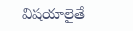విషయాలైతే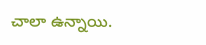చాలా ఉన్నాయి.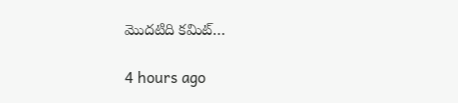మొదటిది కమిట్…

4 hours ago